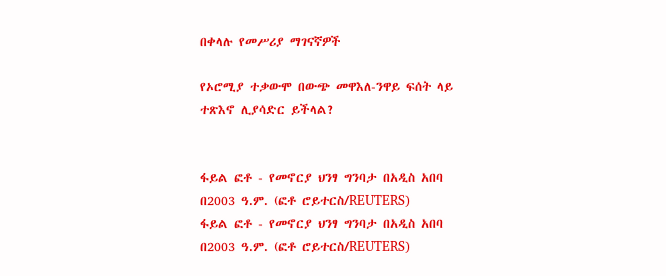በቀላሉ የመሥሪያ ማገናኛዎች

የኦሮሚያ ተቃውሞ በውጭ መዋእለ-ንዋይ ፍሰት ላይ ተጽእኖ ሊያሳድር ይችላል?


ፋይል ፎቶ - የመኖርያ ህንፃ ግንባታ በአዲስ አበባ በ2003 ዓ.ም. (ፎቶ ሮይተርስ/REUTERS)
ፋይል ፎቶ - የመኖርያ ህንፃ ግንባታ በአዲስ አበባ በ2003 ዓ.ም. (ፎቶ ሮይተርስ/REUTERS)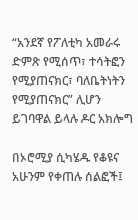“አንደኛ የፖለቲካ አመራሩ ድምጽ የሚሰጥ፣ ተሳትፎን የሚያጠናክር፣ ባለቤትነትን የሚያጠናክር” ሊሆን ይገባዋል ይላሉ ዶር አክሎግ

በኦሮሚያ ሲካሄዱ የቆዩና አሁንም የቀጠሉ ሰልፎች፤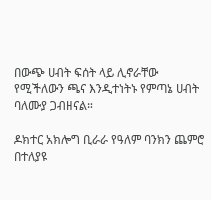በውጭ ሀብት ፍሰት ላይ ሊኖራቸው የሚችለውን ጫና እንዲተነትኑ የምጣኔ ሀብት ባለሙያ ጋብዘናል።

ዶክተር አክሎግ ቢራራ የዓለም ባንክን ጨምሮ በተለያዩ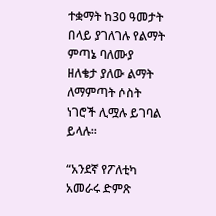ተቋማት ከ30 ዓመታት በላይ ያገለገሉ የልማት ምጣኔ ባለሙያ ዘለቄታ ያለው ልማት ለማምጣት ሶስት ነገሮች ሊሟሉ ይገባል ይላሉ።

“አንደኛ የፖለቲካ አመራሩ ድምጽ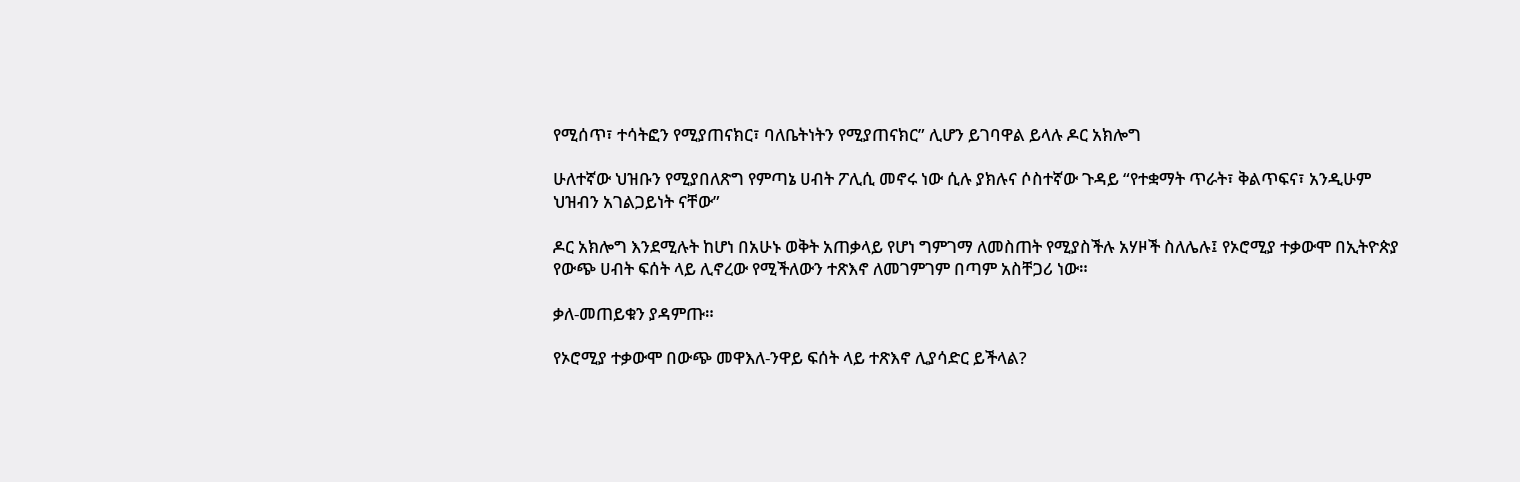የሚሰጥ፣ ተሳትፎን የሚያጠናክር፣ ባለቤትነትን የሚያጠናክር” ሊሆን ይገባዋል ይላሉ ዶር አክሎግ

ሁለተኛው ህዝቡን የሚያበለጽግ የምጣኔ ሀብት ፖሊሲ መኖሩ ነው ሲሉ ያክሉና ሶስተኛው ጉዳይ “የተቋማት ጥራት፣ ቅልጥፍና፣ አንዲሁም ህዝብን አገልጋይነት ናቸው”

ዶር አክሎግ እንደሚሉት ከሆነ በአሁኑ ወቅት አጠቃላይ የሆነ ግምገማ ለመስጠት የሚያስችሉ አሃዞች ስለሌሉ፤ የኦሮሚያ ተቃውሞ በኢትዮጵያ የውጭ ሀብት ፍሰት ላይ ሊኖረው የሚችለውን ተጽእኖ ለመገምገም በጣም አስቸጋሪ ነው።

ቃለ-መጠይቁን ያዳምጡ።

የኦሮሚያ ተቃውሞ በውጭ መዋእለ-ንዋይ ፍሰት ላይ ተጽእኖ ሊያሳድር ይችላል?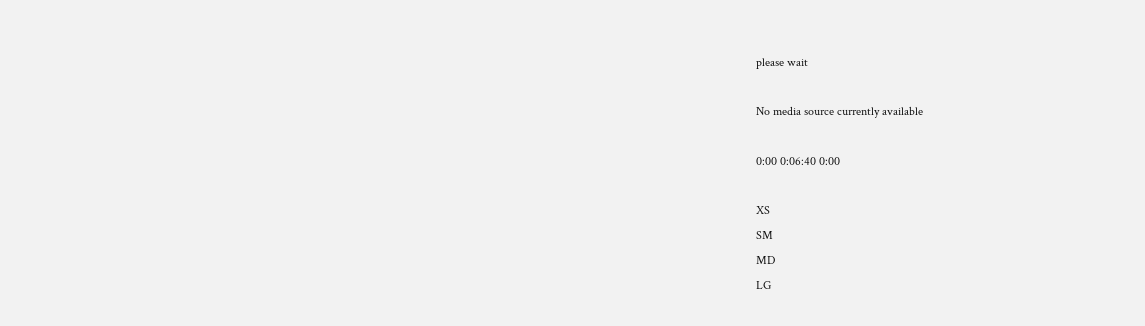please wait

No media source currently available

0:00 0:06:40 0:00

XS
SM
MD
LG